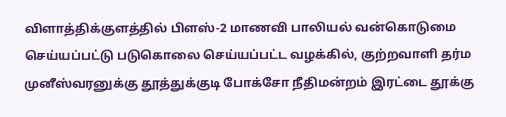விளாத்திக்குளத்தில் பிளஸ்-2 மாணவி பாலியல் வன்கொடுமை செய்யப்பட்டு படுகொலை செய்யப்பட்ட வழக்கில், குற்றவாளி தர்ம முனீஸ்வரனுக்கு தூத்துக்குடி போக்சோ நீதிமன்றம் இரட்டை தூக்கு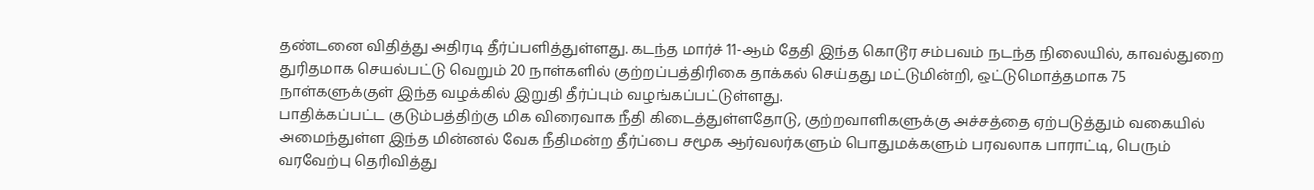தண்டனை விதித்து அதிரடி தீர்ப்பளித்துள்ளது. கடந்த மார்ச் 11-ஆம் தேதி இந்த கொடூர சம்பவம் நடந்த நிலையில், காவல்துறை துரிதமாக செயல்பட்டு வெறும் 20 நாள்களில் குற்றப்பத்திரிகை தாக்கல் செய்தது மட்டுமின்றி, ஒட்டுமொத்தமாக 75 நாள்களுக்குள் இந்த வழக்கில் இறுதி தீர்ப்பும் வழங்கப்பட்டுள்ளது.
பாதிக்கப்பட்ட குடும்பத்திற்கு மிக விரைவாக நீதி கிடைத்துள்ளதோடு, குற்றவாளிகளுக்கு அச்சத்தை ஏற்படுத்தும் வகையில் அமைந்துள்ள இந்த மின்னல் வேக நீதிமன்ற தீர்ப்பை சமூக ஆர்வலர்களும் பொதுமக்களும் பரவலாக பாராட்டி, பெரும் வரவேற்பு தெரிவித்து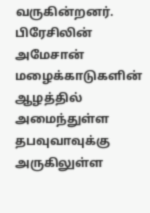வருகின்றனர்.
பிரேசிலின் அமேசான் மழைக்காடுகளின் ஆழத்தில் அமைந்துள்ள தபவுவாவுக்கு அருகிலுள்ள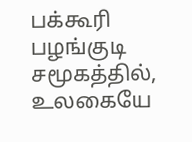பக்கூரி பழங்குடி சமூகத்தில், உலகையே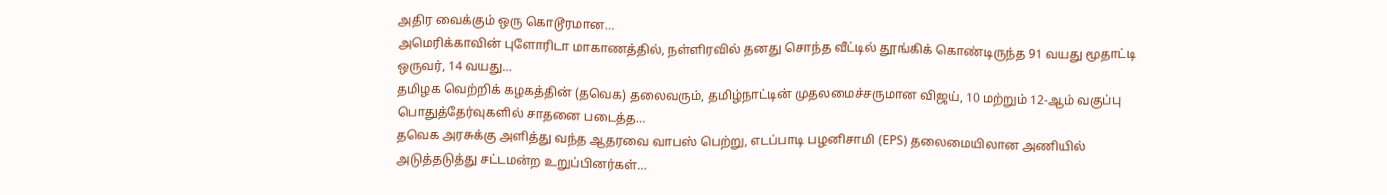அதிர வைக்கும் ஒரு கொடூரமான…
அமெரிக்காவின் புளோரிடா மாகாணத்தில், நள்ளிரவில் தனது சொந்த வீட்டில் தூங்கிக் கொண்டிருந்த 91 வயது மூதாட்டி ஒருவர், 14 வயது…
தமிழக வெற்றிக் கழகத்தின் (தவெக) தலைவரும், தமிழ்நாட்டின் முதலமைச்சருமான விஜய், 10 மற்றும் 12-ஆம் வகுப்பு பொதுத்தேர்வுகளில் சாதனை படைத்த…
தவெக அரசுக்கு அளித்து வந்த ஆதரவை வாபஸ் பெற்று, எடப்பாடி பழனிசாமி (EPS) தலைமையிலான அணியில் அடுத்தடுத்து சட்டமன்ற உறுப்பினர்கள்…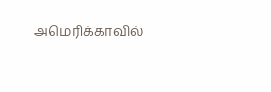அமெரிக்காவில்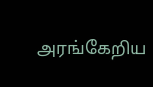அரங்கேறிய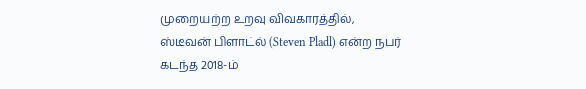முறையற்ற உறவு விவகாரத்தில், ஸ்டீவன் பிளாட்ல் (Steven Pladl) என்ற நபர் கடந்த 2018-ம்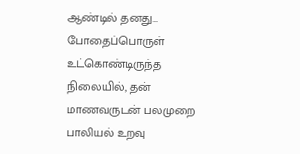ஆண்டில் தனது…
போதைப்பொருள் உட்கொண்டிருந்த நிலையில், தன் மாணவருடன் பலமுறை பாலியல் உறவு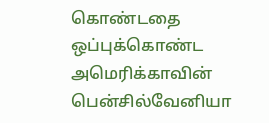கொண்டதை ஒப்புக்கொண்ட அமெரிக்காவின் பென்சில்வேனியா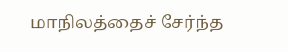மாநிலத்தைச் சேர்ந்த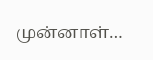முன்னாள்…